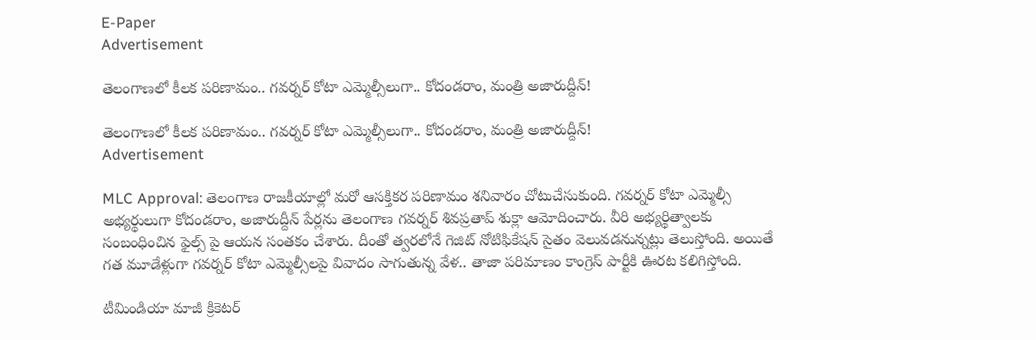E-Paper
Advertisement

తెలంగాణలో కీలక పరిణామం.. గవర్నర్ కోటా ఎమ్మెల్సీలుగా.. కోదండరాం, మంత్రి అజారుద్దీన్!

తెలంగాణలో కీలక పరిణామం.. గవర్నర్ కోటా ఎమ్మెల్సీలుగా.. కోదండరాం, మంత్రి అజారుద్దీన్!
Advertisement

MLC Approval: తెలంగాణ రాజకీయాల్లో మరో ఆసక్తికర పరిణామం శనివారం చోటుచేసుకుంది. గవర్నర్ కోటా ఎమ్మెల్సీ అభ్యర్థులుగా కోదండరాం, అజారుద్దీన్ పేర్లను తెలంగాణ గవర్నర్ శివప్రతాప్ శుక్లా ఆమోదించారు. వీరి అభ్యర్థిత్వాలకు సంబంధించిన ఫైల్స్ పై ఆయన సంతకం చేశారు. దీంతో త్వరలోనే గెజిట్ నోటిఫికేషన్ సైతం వెలువడనున్నట్లు తెలుస్తోంది. అయితే గత మూడేళ్లుగా గవర్నర్ కోటా ఎమ్మెల్సీలపై వివాదం సాగుతున్న వేళ.. తాజా పరిమాణం కాంగ్రెస్ పార్టీకి ఊరట కలిగిస్తోంది.

టీమిండియా మాజీ క్రికెటర్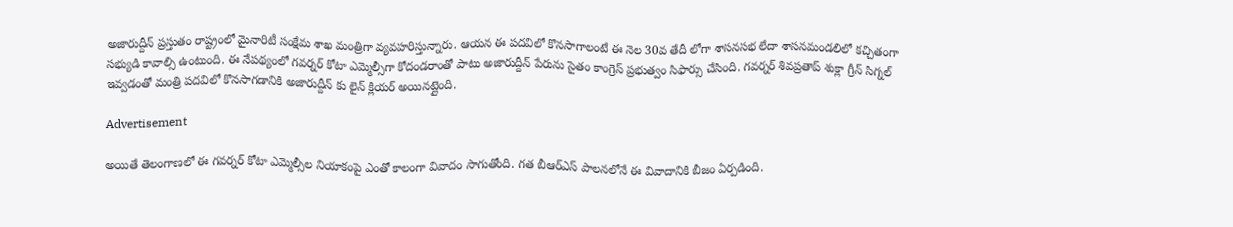అజారుద్దీన్ ప్రస్తుతం రాష్ట్రంలో మైనారిటీ సంక్షేమ శాఖ మంత్రిగా వ్యవహరిస్తున్నారు. ఆయన ఈ పదవిలో కొనసాగాలంటే ఈ నెల 30వ తేదీ లోగా శాసనసభ లేదా శాసనమండలిలో కచ్చితంగా సభ్యుడి కావాల్సి ఉంటుంది. ఈ నేపథ్యంలో గవర్నర్ కోటా ఎమ్మెల్సీగా కోదండరాంతో పాటు అజారుద్దీన్ పేరును సైతం కాంగ్రెస్ ప్రభుత్వం సిఫార్సు చేసింది. గవర్నర్ శివప్రతాప్ శుక్లా గ్రీన్ సిగ్నల్ ఇవ్వడంతో మంత్రి పదవిలో కొనసాగడానికి అజారుద్దీన్ కు లైన్ క్లియర్ అయినట్లైంది.

Advertisement

అయితే తెలంగాణలో ఈ గవర్నర్ కోటా ఎమ్మెల్సీల నియాకంపై ఎంతో కాలంగా వివాదం సాగుతోంది. గత బీఆర్ఎస్ పాలనలోనే ఈ వివాదానికి బీజం ఏర్పడింది.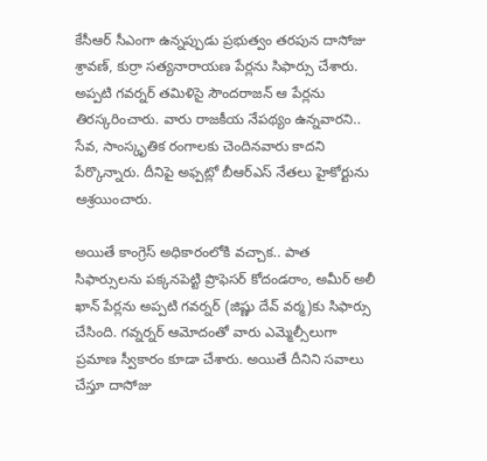కేసీఆర్ సీఎంగా ఉన్నప్పుడు ప్రభుత్వం తరపున దాసోజు శ్రావణ్, కుర్రా సత్యనారాయణ పేర్లను సిఫార్సు చేశారు. అప్పటి గవర్నర్ తమిళిసై సౌందరాజన్ ఆ పేర్లను తిరస్కరించారు. వారు రాజకీయ నేపథ్యం ఉన్నవారని.. సేవ, సాంస్కృతిక రంగాలకు చెందినవారు కాదని పేర్కొన్నారు. దీనిపై అఫ్పట్లో బీఆర్ఎస్ నేతలు హైకోర్టును ఆశ్రయించారు.

అయితే కాంగ్రెస్ అధికారంలోకి వచ్చాక.. పాత సిఫార్సులను పక్కనపెట్టి ప్రొఫెసర్ కోదండరాం, అమీర్ అలీ ఖాన్ పేర్లను అప్పటి గవర్నర్ (జిష్ణు దేవ్ వర్మ)కు సిఫార్సు చేసింది. గవ్నర్నర్ ఆమోదంతో వారు ఎమ్మెల్సీలుగా ప్రమాణ స్వీకారం కూడా చేశారు. అయితే దీనిని సవాలు చేస్తూ దాసోజు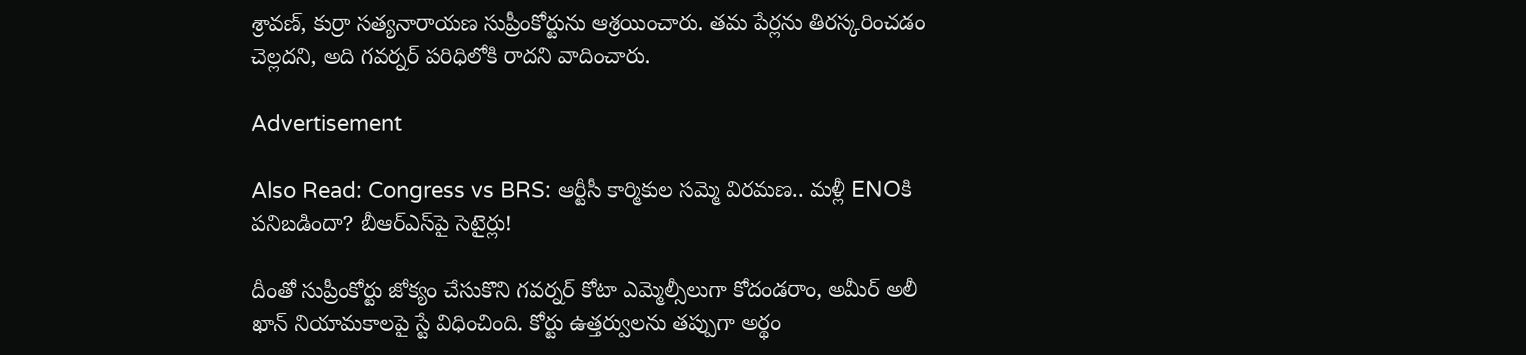శ్రావణ్, కుర్రా సత్యనారాయణ సుప్రీంకోర్టును ఆశ్రయించారు. తమ పేర్లను తిరస్కరించడం చెల్లదని, అది గవర్నర్ పరిధిలోకి రాదని వాదించారు.

Advertisement

Also Read: Congress vs BRS: ఆర్టీసీ కార్మికుల సమ్మె విరమణ.. మళ్లీ ENOకి పనిబడిందా? బీఆర్ఎస్‌పై సెటైర్లు!

దీంతో సుప్రీంకోర్టు జోక్యం చేసుకొని గవర్నర్ కోటా ఎమ్మెల్సీలుగా కోదండరాం, అమీర్ అలీ ఖాన్ నియామకాలపై స్టే విధించింది. కోర్టు ఉత్తర్వులను తప్పుగా అర్థం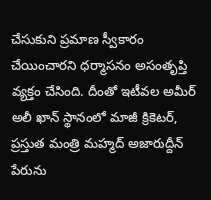చేసుకుని ప్రమాణ స్వీకారం చేయించారని ధర్మాసనం అసంతృప్తి వ్యక్తం చేసింది. దీంతో ఇటీవల అమీర్ అలీ ఖాన్ స్థానంలో మాజీ క్రికెటర్, ప్రస్తుత మంత్రి మహ్మద్ అజారుద్దీన్ పేరును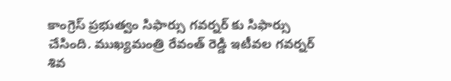కాంగ్రెస్ ప్రభుత్వం సిఫార్సు గవర్నర్ కు సిఫార్సు చేసింది. ముఖ్యమంత్రి రేవంత్ రెడ్డి ఇటీవల గవర్నర్ శివ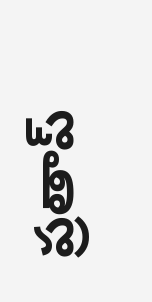ప్రతాప్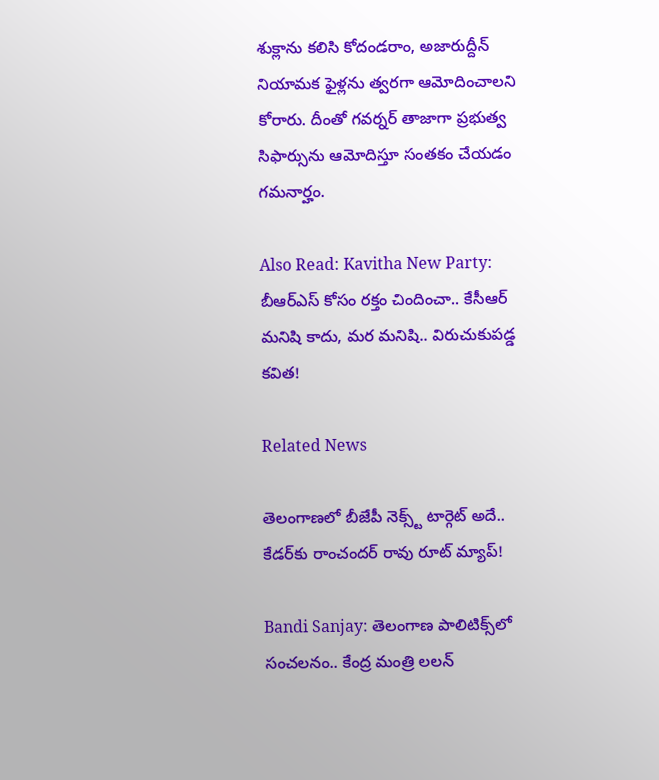శుక్లాను కలిసి కోదండరాం, అజారుద్దీన్ నియామక ఫైళ్లను త్వరగా ఆమోదించాలని కోరారు. దీంతో గవర్నర్ తాజాగా ప్రభుత్వ సిఫార్సును ఆమోదిస్తూ సంతకం చేయడం గమనార్హం.

Also Read: Kavitha New Party: బీఆర్ఎస్ కోసం రక్తం చిందించా.. కేసీఆర్ మనిషి కాదు, మర మనిషి.. విరుచుకుపడ్డ కవిత!

Related News

తెలంగాణలో బీజేపీ నెక్స్ట్ టార్గెట్ అదే.. కేడర్‌కు రాంచందర్ రావు రూట్ మ్యాప్!

Bandi Sanjay: తెలంగాణ పాలిటిక్స్‌లో సంచలనం.. కేంద్ర మంత్రి లలన్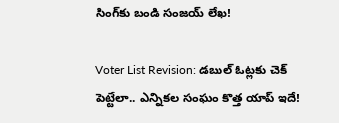సింగ్‌కు బండి సంజయ్ లేఖ!

Voter List Revision: డబుల్ ఓట్లకు చెక్ పెట్టేలా.. ఎన్నికల సంఘం కొత్త యాప్ ఇదే!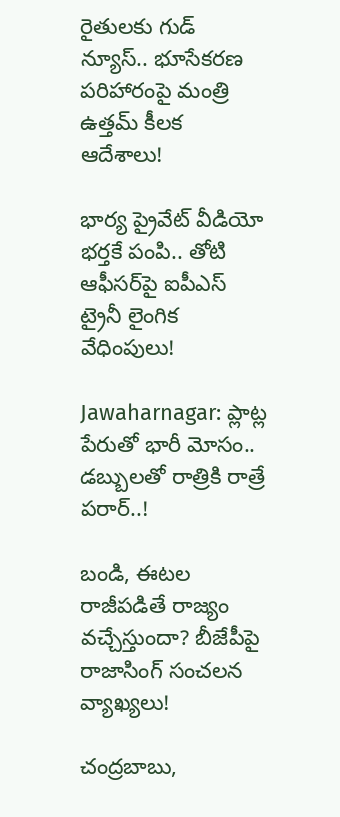రైతులకు గుడ్ న్యూస్.. భూసేకరణ పరిహారంపై మంత్రి ఉత్తమ్ కీలక ఆదేశాలు!

భార్య ప్రైవేట్ వీడియో భర్తకే పంపి.. తోటి ఆఫీసర్‌పై ఐపీఎస్ ట్రైనీ లైంగిక వేధింపులు!

Jawaharnagar: ప్లాట్ల పేరుతో భారీ మోసం.. డబ్బులతో రాత్రికి రాత్రే పరార్..!

బండి, ఈటల రాజీపడితే రాజ్యం వచ్చేస్తుందా? బీజేపీపై రాజాసింగ్ సంచలన వ్యాఖ్యలు!

చంద్రబాబు,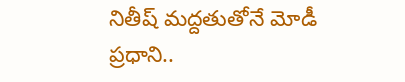నితీష్ మద్దతుతోనే మోడీ ప్రధాని..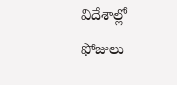విదేశాల్లో ఫోజులు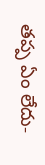తప్ప ఏం లేదు-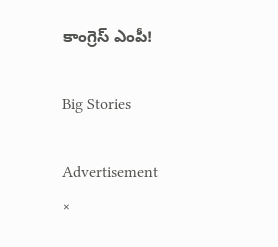కాంగ్రెస్ ఎంపీ!

Big Stories

Advertisement
×